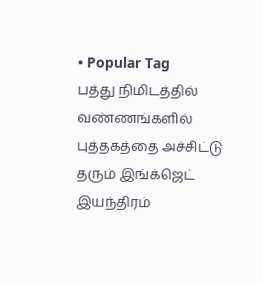• Popular Tag
பத்து நிமிடத்தில் வண்ணங்களில் புத்தகத்தை அச்சிட்டு தரும் இங்க்ஜெட் இயந்திரம்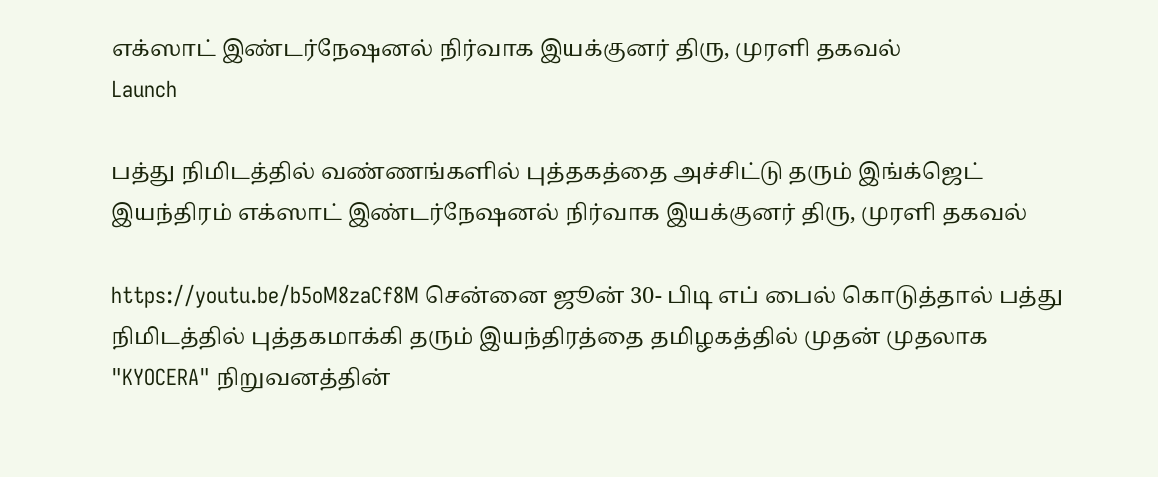எக்ஸாட் இண்டர்நேஷனல் நிர்வாக இயக்குனர் திரு, முரளி தகவல்
Launch

பத்து நிமிடத்தில் வண்ணங்களில் புத்தகத்தை அச்சிட்டு தரும் இங்க்ஜெட் இயந்திரம் எக்ஸாட் இண்டர்நேஷனல் நிர்வாக இயக்குனர் திரு, முரளி தகவல்

https://youtu.be/b5oM8zaCf8M சென்னை ஜூன் 30- பிடி எப் பைல் கொடுத்தால் பத்து நிமிடத்தில் புத்தகமாக்கி தரும் இயந்திரத்தை தமிழகத்தில் முதன் முதலாக "KYOCERA" நிறுவனத்தின்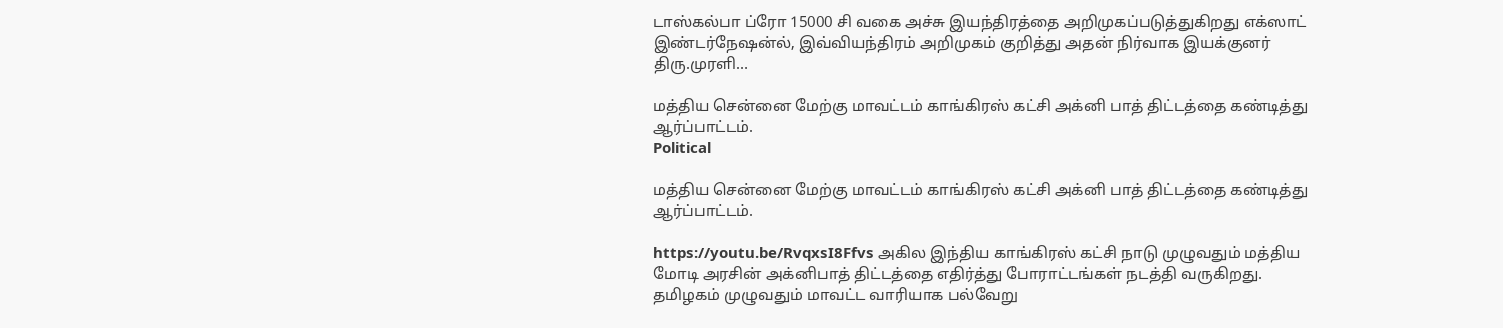டாஸ்கல்பா ப்ரோ 15000 சி வகை அச்சு இயந்திரத்தை அறிமுகப்படுத்துகிறது எக்ஸாட் இண்டர்நேஷன்ல், இவ்வியந்திரம் அறிமுகம் குறித்து அதன் நிர்வாக இயக்குனர் திரு.முரளி…

மத்திய சென்னை மேற்கு மாவட்டம் காங்கிரஸ் கட்சி அக்னி பாத் திட்டத்தை கண்டித்து ஆர்ப்பாட்டம்.
Political

மத்திய சென்னை மேற்கு மாவட்டம் காங்கிரஸ் கட்சி அக்னி பாத் திட்டத்தை கண்டித்து ஆர்ப்பாட்டம்.

https://youtu.be/RvqxsI8Ffvs அகில இந்திய காங்கிரஸ் கட்சி நாடு முழுவதும் மத்திய மோடி அரசின் அக்னிபாத் திட்டத்தை எதிர்த்து போராட்டங்கள் நடத்தி வருகிறது. தமிழகம் முழுவதும் மாவட்ட வாரியாக பல்வேறு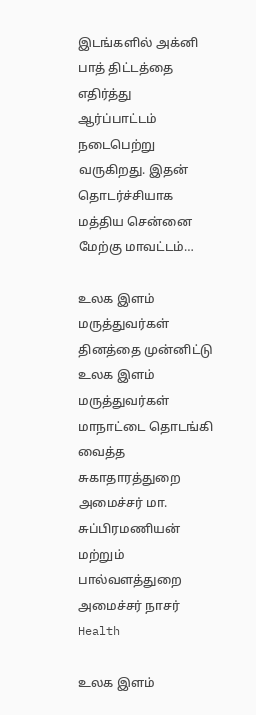இடங்களில் அக்னி பாத் திட்டத்தை எதிர்த்து ஆர்ப்பாட்டம் நடைபெற்று வருகிறது. இதன் தொடர்ச்சியாக மத்திய சென்னை மேற்கு மாவட்டம்…

உலக இளம் மருத்துவர்கள் தினத்தை முன்னிட்டு உலக இளம் மருத்துவர்கள் மாநாட்டை தொடங்கி வைத்த சுகாதாரத்துறை அமைச்சர் மா. சுப்பிரமணியன் மற்றும் பால்வளத்துறை அமைச்சர் நாசர்
Health

உலக இளம்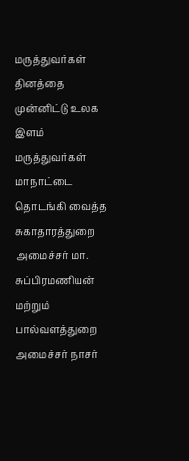மருத்துவர்கள் தினத்தை முன்னிட்டு உலக இளம் மருத்துவர்கள் மாநாட்டை தொடங்கி வைத்த சுகாதாரத்துறை அமைச்சர் மா. சுப்பிரமணியன் மற்றும் பால்வளத்துறை அமைச்சர் நாசர்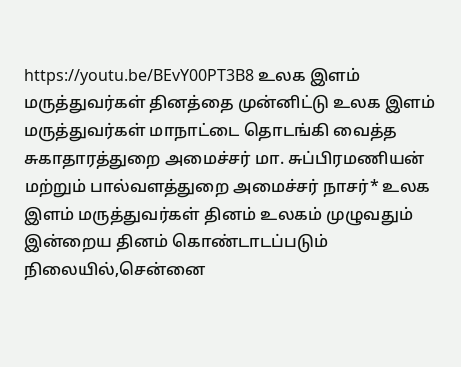https://youtu.be/BEvY00PT3B8 உலக இளம் மருத்துவர்கள் தினத்தை முன்னிட்டு உலக இளம் மருத்துவர்கள் மாநாட்டை தொடங்கி வைத்த சுகாதாரத்துறை அமைச்சர் மா. சுப்பிரமணியன் மற்றும் பால்வளத்துறை அமைச்சர் நாசர்* உலக இளம் மருத்துவர்கள் தினம் உலகம் முழுவதும் இன்றைய தினம் கொண்டாடப்படும் நிலையில்,சென்னை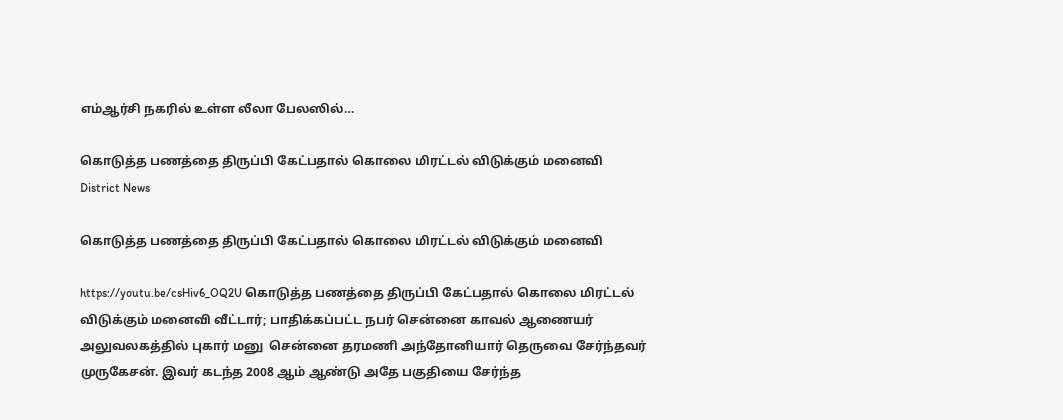எம்ஆர்சி நகரில் உள்ள லீலா பேலஸில்…

கொடுத்த பணத்தை திருப்பி கேட்பதால் கொலை மிரட்டல் விடுக்கும் மனைவி
District News

கொடுத்த பணத்தை திருப்பி கேட்பதால் கொலை மிரட்டல் விடுக்கும் மனைவி

https://youtu.be/csHiv6_OQ2U கொடுத்த பணத்தை திருப்பி கேட்பதால் கொலை மிரட்டல் விடுக்கும் மனைவி வீட்டார்; பாதிக்கப்பட்ட நபர் சென்னை காவல் ஆணையர் அலுவலகத்தில் புகார் மனு  சென்னை தரமணி அந்தோனியார் தெருவை சேர்ந்தவர் முருகேசன். இவர் கடந்த 2008 ஆம் ஆண்டு அதே பகுதியை சேர்ந்த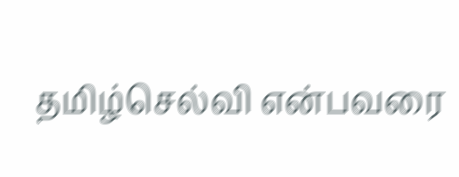தமிழ்செல்வி என்பவரை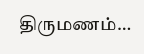திருமணம்…